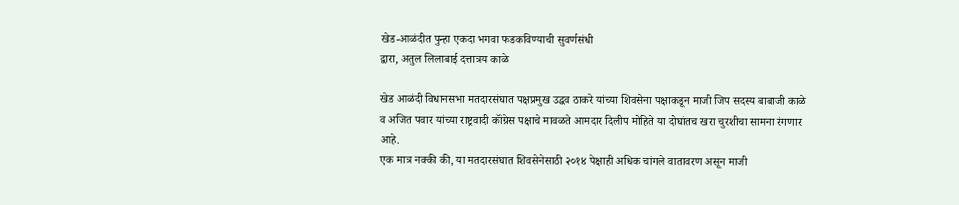खेड-आळंदीत पुन्हा एकदा भगवा फडकविण्याची सुवर्णसंधी
द्वारा, अतुल लिलाबाई दत्तात्रय काळे

खेड आळंदी विधानसभा मतदारसंघात पक्षप्रमुख उद्धव ठाकरे यांच्या शिवसेना पक्षाकडून माजी जिप सदस्य बाबाजी काळे व अजित पवार यांच्या राष्ट्रवादी कॉंग्रेस पक्षाचे मावळते आमदार दिलीप मोहिते या दोघांतच खरा चुरशीचा सामना रंगणार आहे.
एक मात्र नक्की की, या मतदारसंघात शिवसेनेसाठी २०१४ पेक्षाही अधिक चांगले वातावरण असून माजी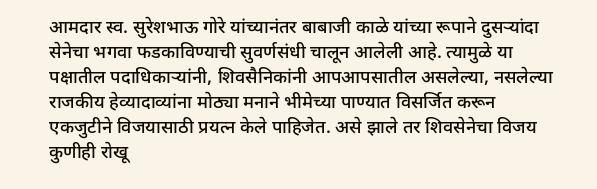आमदार स्व. सुरेशभाऊ गोरे यांच्यानंतर बाबाजी काळे यांच्या रूपाने दुसऱ्यांदा सेनेचा भगवा फडकाविण्याची सुवर्णसंधी चालून आलेली आहे. त्यामुळे या पक्षातील पदाधिकाऱ्यांनी, शिवसैनिकांनी आपआपसातील असलेल्या, नसलेल्या राजकीय हेव्यादाव्यांना मोठ्या मनाने भीमेच्या पाण्यात विसर्जित करून एकजुटीने विजयासाठी प्रयत्न केले पाहिजेत. असे झाले तर शिवसेनेचा विजय कुणीही रोखू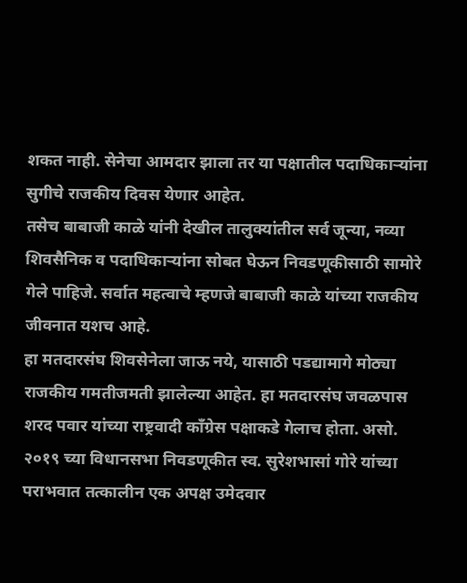शकत नाही. सेनेचा आमदार झाला तर या पक्षातील पदाधिकाऱ्यांना सुगीचे राजकीय दिवस येणार आहेत.
तसेच बाबाजी काळे यांनी देखील तालुक्यांतील सर्व जून्या, नव्या शिवसैनिक व पदाधिकाऱ्यांना सोबत घेऊन निवडणूकीसाठी सामोरे गेले पाहिजे. सर्वात महत्वाचे म्हणजे बाबाजी काळे यांच्या राजकीय जीवनात यशच आहे.
हा मतदारसंघ शिवसेनेला जाऊ नये, यासाठी पडद्यामागे मोठ्या राजकीय गमतीजमती झालेल्या आहेत. हा मतदारसंघ जवळपास शरद पवार यांच्या राष्ट्रवादी कॉंग्रेस पक्षाकडे गेलाच होता. असो.
२०१९ च्या विधानसभा निवडणूकीत स्व. सुरेशभासां गोरे यांच्या पराभवात तत्कालीन एक अपक्ष उमेदवार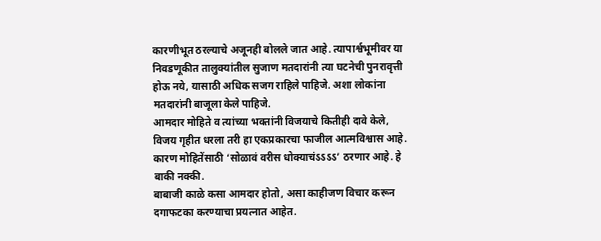कारणीभूत ठरल्याचे अजूनही बोलले जात आहे. त्यापार्श्वभूमीवर या निवडणूकीत तालुक्यांतील सुजाण मतदारांनी त्या घटनेची पुनरावृत्ती होऊ नये, यासाठी अधिक सजग राहिले पाहिजे. अशा लोकांना मतदारांनी बाजूला केले पाहिजे.
आमदार मोहिते व त्यांच्या भक्तांनी विजयाचे कितीही दावे केले, विजय गृहीत धरला तरी हा एकप्रकारचा फाजील आत्मविश्वास आहे. कारण मोहितेंसाठी ‘सोळावं वरीस धोक्याचंऽऽऽऽ’ ठरणार आहे. हे बाकी नक्की.
बाबाजी काळे कसा आमदार होतो, असा काहीजण विचार करून दगाफटका करण्याचा प्रयत्नात आहेत.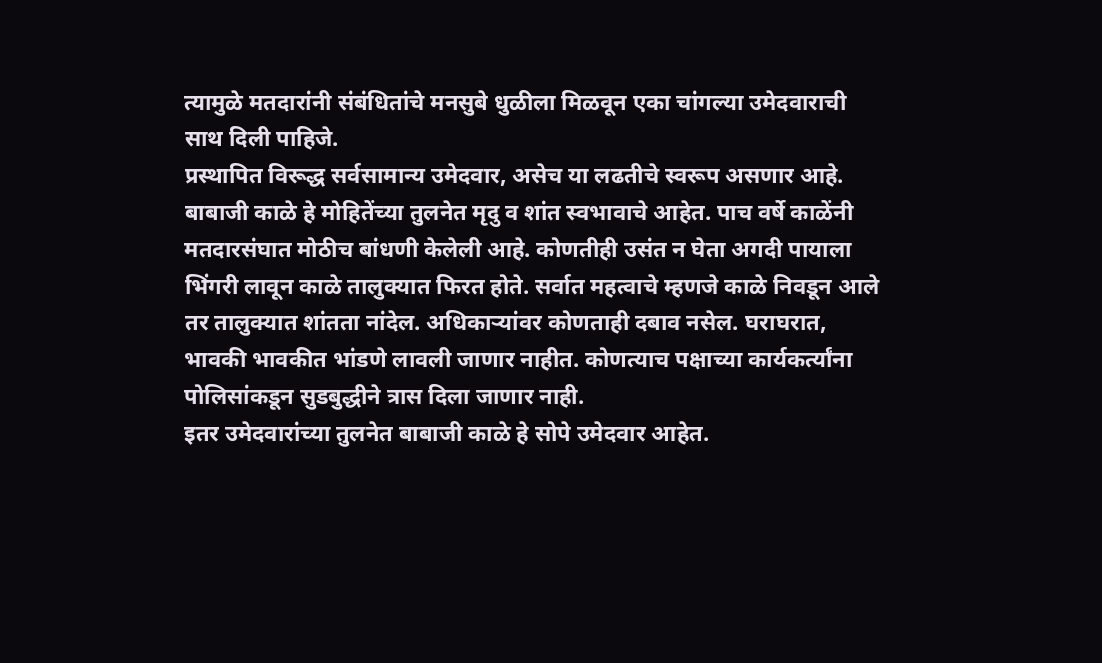त्यामुळे मतदारांनी संबंधितांचे मनसुबे धुळीला मिळवून एका चांगल्या उमेदवाराची साथ दिली पाहिजे.
प्रस्थापित विरूद्ध सर्वसामान्य उमेदवार, असेच या लढतीचे स्वरूप असणार आहे. बाबाजी काळे हे मोहितेंच्या तुलनेत मृदु व शांत स्वभावाचे आहेत. पाच वर्षे काळेंनी मतदारसंघात मोठीच बांधणी केलेली आहे. कोणतीही उसंत न घेता अगदी पायाला भिंगरी लावून काळे तालुक्यात फिरत होते. सर्वात महत्वाचे म्हणजे काळे निवडून आले तर तालुक्यात शांतता नांदेल. अधिकाऱ्यांवर कोणताही दबाव नसेल. घराघरात, भावकी भावकीत भांडणे लावली जाणार नाहीत. कोणत्याच पक्षाच्या कार्यकर्त्यांना पोलिसांकडून सुडबुद्धीने त्रास दिला जाणार नाही.
इतर उमेदवारांच्या तुलनेत बाबाजी काळे हे सोपे उमेदवार आहेत.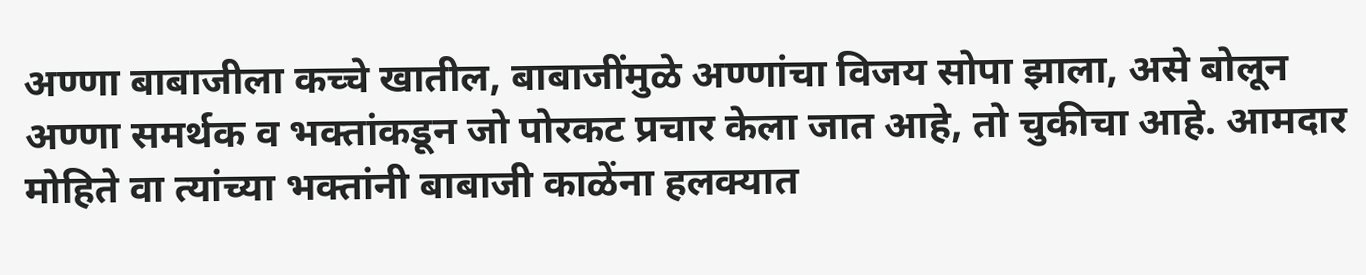अण्णा बाबाजीला कच्चे खातील, बाबाजींमुळे अण्णांचा विजय सोपा झाला, असे बोलून अण्णा समर्थक व भक्तांकडून जो पोरकट प्रचार केला जात आहे, तो चुकीचा आहे. आमदार मोहिते वा त्यांच्या भक्तांनी बाबाजी काळेंना हलक्यात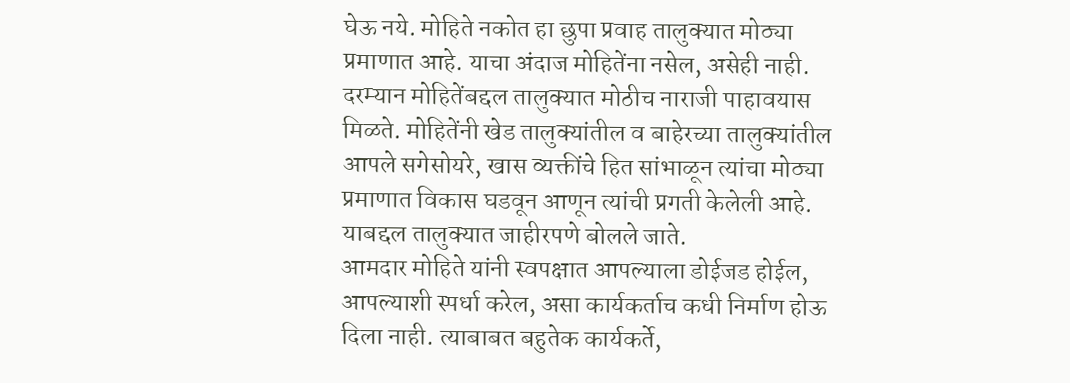घेऊ नये. मोहिते नकोत हा छुपा प्रवाह तालुक्यात मोठ्या प्रमाणात आहे. याचा अंदाज मोहितेंना नसेल, असेही नाही.
दरम्यान मोहितेंबद्दल तालुक्यात मोठीच नाराजी पाहावयास मिळते. मोहितेंनी खेड तालुक्यांतील व बाहेरच्या तालुक्यांतील आपले सगेसोयरे, खास व्यक्तींचे हित सांभाळून त्यांचा मोठ्या प्रमाणात विकास घडवून आणून त्यांची प्रगती केलेली आहे. याबद्दल तालुक्यात जाहीरपणे बोलले जाते.
आमदार मोहिते यांनी स्वपक्षात आपल्याला डोईजड होईल, आपल्याशी स्पर्धा करेल, असा कार्यकर्ताच कधी निर्माण होऊ दिला नाही. त्याबाबत बहुतेक कार्यकर्ते,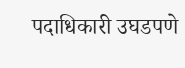पदाधिकारी उघडपणे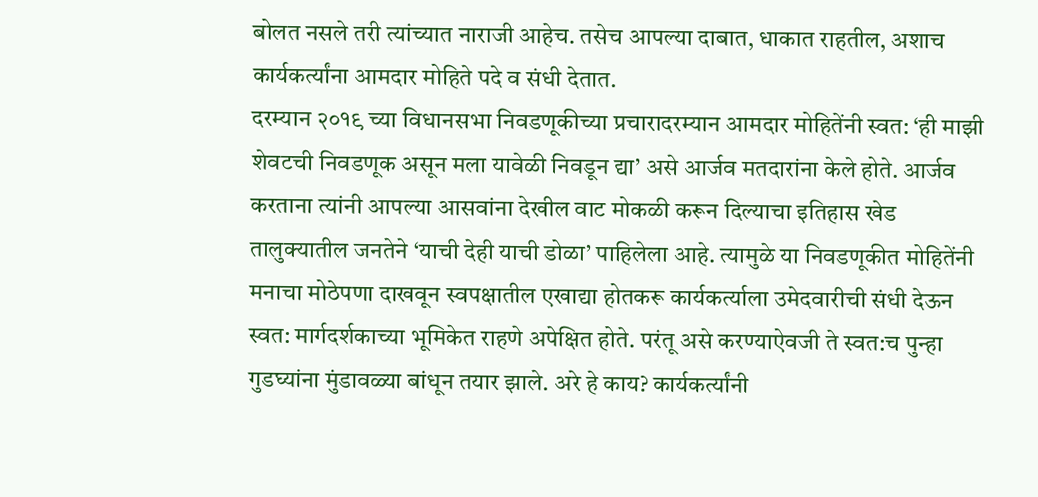बोलत नसले तरी त्यांच्यात नाराजी आहेच. तसेच आपल्या दाबात, धाकात राहतील, अशाच कार्यकर्त्यांना आमदार मोहिते पदे व संधी देतात.
दरम्यान २०१९ च्या विधानसभा निवडणूकीच्या प्रचारादरम्यान आमदार मोहितेंनी स्वत: ‘ही माझी शेवटची निवडणूक असून मला यावेळी निवडून द्या’ असे आर्जव मतदारांना केले होते. आर्जव करताना त्यांनी आपल्या आसवांना देखील वाट मोकळी करून दिल्याचा इतिहास खेड तालुक्यातील जनतेने ‘याची देही याची डोळा’ पाहिलेला आहे. त्यामुळे या निवडणूकीत मोहितेंनी मनाचा मोठेपणा दाखवून स्वपक्षातील एखाद्या होतकरू कार्यकर्त्याला उमेदवारीची संधी देऊन स्वत: मार्गदर्शकाच्या भूमिकेत राहणे अपेक्षित होते. परंतू असे करण्याऐवजी ते स्वत:च पुन्हा गुडघ्यांना मुंडावळ्या बांधून तयार झाले. अरे हे काय? कार्यकर्त्यांनी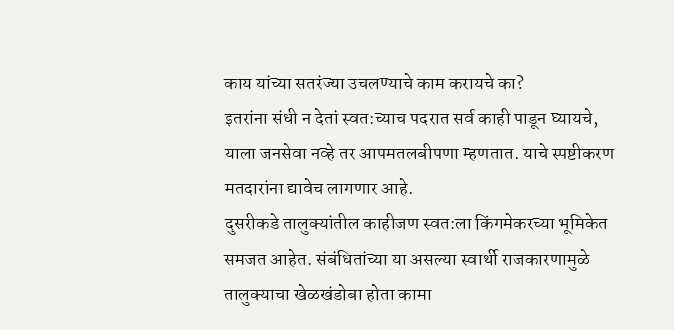काय यांच्या सतरंज्या उचलण्याचे काम करायचे का?
इतरांना संधी न देतां स्वत:च्याच पदरात सर्व काही पाडून घ्यायचे, याला जनसेवा नव्हे तर आपमतलबीपणा म्हणतात. याचे स्पष्टीकरण मतदारांना द्यावेच लागणार आहे.
दुसरीकडे तालुक्यांतील काहीजण स्वत:ला किंगमेकरच्या भूमिकेत समजत आहेत. संबंधितांच्या या असल्या स्वार्थी राजकारणामुळे तालुक्याचा खेळखंडोबा होता कामा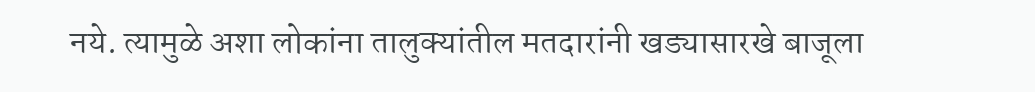नये. त्यामुळे अशा लोकांना तालुक्यांतील मतदारांनी खड्यासारखे बाजूला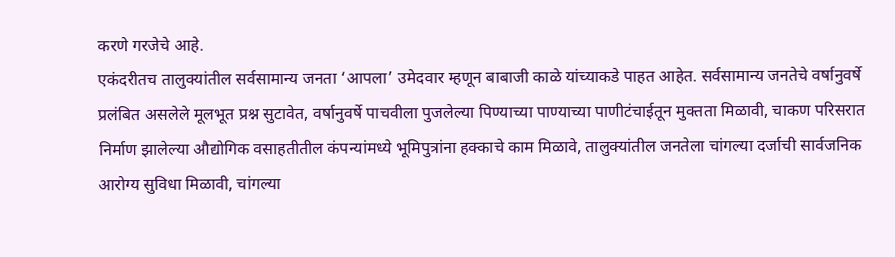करणे गरजेचे आहे.
एकंदरीतच तालुक्यांतील सर्वसामान्य जनता ‘आपला’ उमेदवार म्हणून बाबाजी काळे यांच्याकडे पाहत आहेत. सर्वसामान्य जनतेचे वर्षानुवर्षे प्रलंबित असलेले मूलभूत प्रश्न सुटावेत, वर्षानुवर्षे पाचवीला पुजलेल्या पिण्याच्या पाण्याच्या पाणीटंचाईतून मुक्तता मिळावी, चाकण परिसरात निर्माण झालेल्या औद्योगिक वसाहतीतील कंपन्यांमध्ये भूमिपुत्रांना हक्काचे काम मिळावे, तालुक्यांतील जनतेला चांगल्या दर्जाची सार्वजनिक आरोग्य सुविधा मिळावी, चांगल्या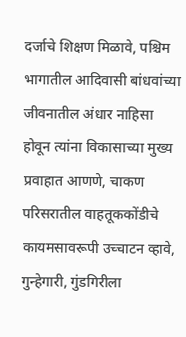दर्जाचे शिक्षण मिळावे, पश्चिम भागातील आदिवासी बांधवांच्या जीवनातील अंधार नाहिसा होवून त्यांना विकासाच्या मुख्य प्रवाहात आणणे, चाकण परिसरातील वाहतूककोंडीचे कायमसावरूपी उच्चाटन व्हावे, गुन्हेगारी, गुंडगिरीला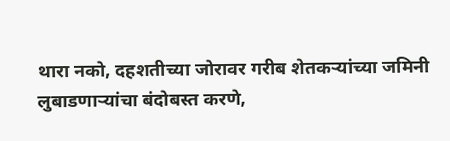थारा नको, दहशतीच्या जोरावर गरीब शेतकऱ्यांच्या जमिनी लुबाडणाऱ्यांचा बंदोबस्त करणे,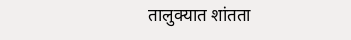तालुक्यात शांतता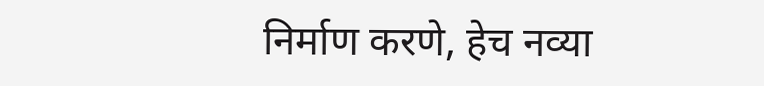निर्माण करणे, हेच नव्या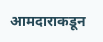आमदाराकडून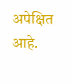अपेक्षित आहे.